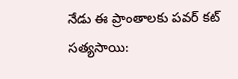నేడు ఈ ప్రాంతాలకు పవర్ కట్
సత్యసాయి: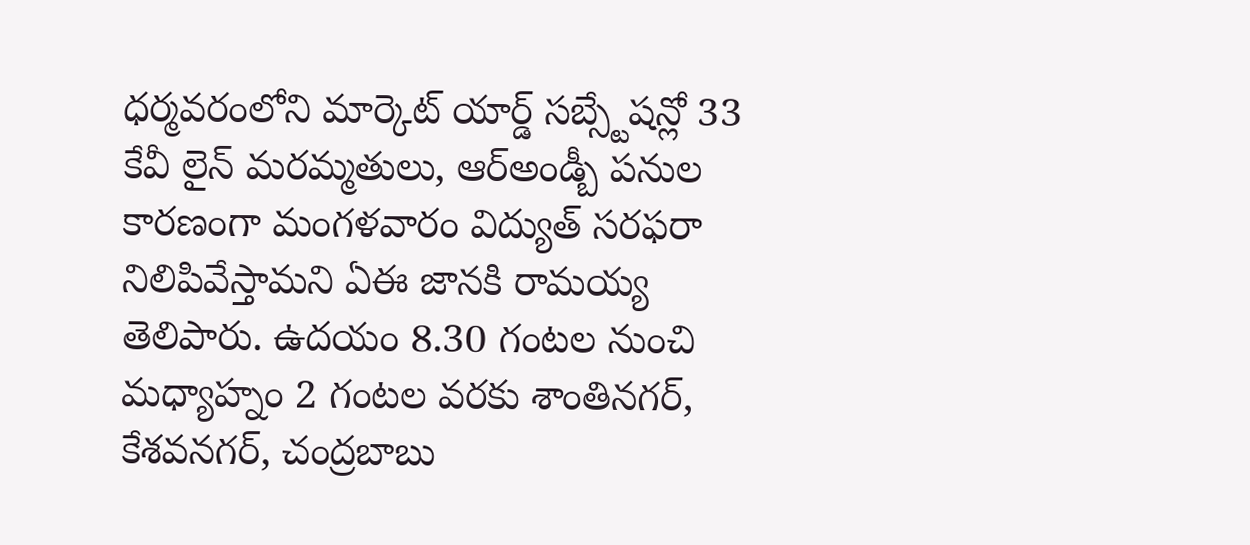ధర్మవరంలోని మార్కెట్ యార్డ్ సబ్స్టేషన్లో 33 కేవీ లైన్ మరమ్మతులు, ఆర్అండ్బీ పనుల కారణంగా మంగళవారం విద్యుత్ సరఫరా నిలిపివేస్తామని ఏఈ జానకి రామయ్య తెలిపారు. ఉదయం 8.30 గంటల నుంచి మధ్యాహ్నం 2 గంటల వరకు శాంతినగర్, కేశవనగర్, చంద్రబాబు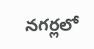నగర్లలో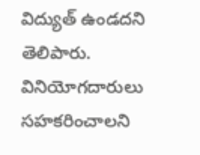విద్యుత్ ఉండదని తెలిపారు. వినియోగదారులు సహకరించాలని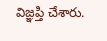విజ్ఞప్తి చేశారు.